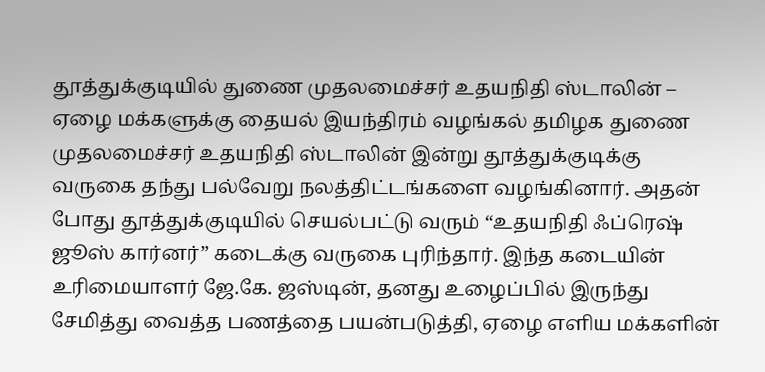தூத்துக்குடியில் துணை முதலமைச்சர் உதயநிதி ஸ்டாலின் – ஏழை மக்களுக்கு தையல் இயந்திரம் வழங்கல் தமிழக துணை முதலமைச்சர் உதயநிதி ஸ்டாலின் இன்று தூத்துக்குடிக்கு வருகை தந்து பல்வேறு நலத்திட்டங்களை வழங்கினார். அதன் போது தூத்துக்குடியில் செயல்பட்டு வரும் “உதயநிதி ஃப்ரெஷ் ஜூஸ் கார்னர்” கடைக்கு வருகை புரிந்தார். இந்த கடையின் உரிமையாளர் ஜே.கே. ஜஸ்டின், தனது உழைப்பில் இருந்து சேமித்து வைத்த பணத்தை பயன்படுத்தி, ஏழை எளிய மக்களின்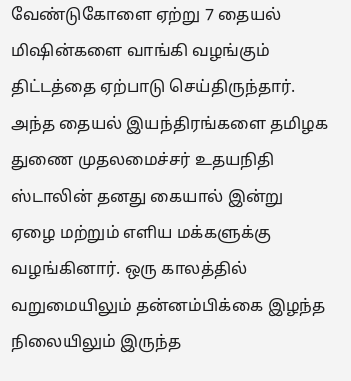வேண்டுகோளை ஏற்று 7 தையல் மிஷின்களை வாங்கி வழங்கும் திட்டத்தை ஏற்பாடு செய்திருந்தார். அந்த தையல் இயந்திரங்களை தமிழக துணை முதலமைச்சர் உதயநிதி ஸ்டாலின் தனது கையால் இன்று ஏழை மற்றும் எளிய மக்களுக்கு வழங்கினார். ஒரு காலத்தில் வறுமையிலும் தன்னம்பிக்கை இழந்த நிலையிலும் இருந்த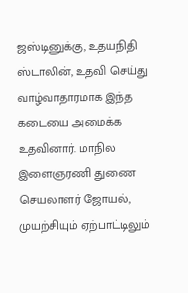ஜஸ்டினுக்கு, உதயநிதி ஸ்டாலின், உதவி செய்து வாழ்வாதாரமாக இந்த கடையை அமைக்க உதவினார். மாநில இளைஞரணி துணை செயலாளர் ஜோயல், முயற்சியும் ஏற்பாட்டிலும்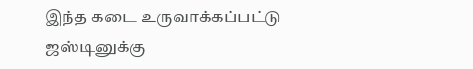இந்த கடை உருவாக்கப்பட்டு ஜஸ்டினுக்கு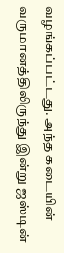வழங்கப்பட்டது. அந்த கடையின் வருமானத்திலிருந்து இன்று ஜஸ்டின்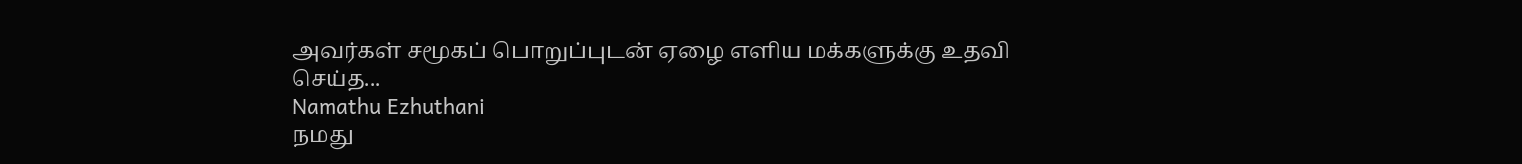அவர்கள் சமூகப் பொறுப்புடன் ஏழை எளிய மக்களுக்கு உதவி செய்த...
Namathu Ezhuthani
நமது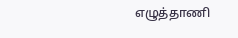எழுத்தாணி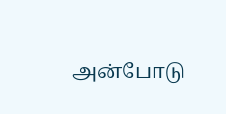அன்போடு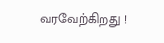வரவேற்கிறது !